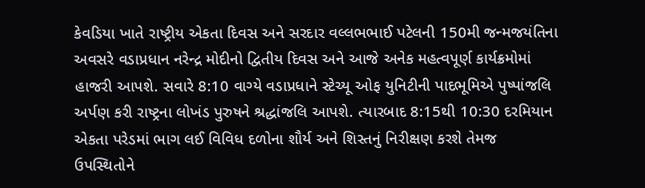કેવડિયા ખાતે રાષ્ટ્રીય એકતા દિવસ અને સરદાર વલ્લભભાઈ પટેલની 150મી જન્મજયંતિના અવસરે વડાપ્રધાન નરેન્દ્ર મોદીનો દ્વિતીય દિવસ અને આજે અનેક મહત્વપૂર્ણ કાર્યક્રમોમાં હાજરી આપશે. સવારે 8:10 વાગ્યે વડાપ્રધાને સ્ટેચ્યૂ ઓફ યુનિટીની પાદભૂમિએ પુષ્પાંજલિ અર્પણ કરી રાષ્ટ્રના લોખંડ પુરુષને શ્રદ્ધાંજલિ આપશે. ત્યારબાદ 8:15થી 10:30 દરમિયાન એકતા પરેડમાં ભાગ લઈ વિવિધ દળોના શૌર્ય અને શિસ્તનું નિરીક્ષણ કરશે તેમજ ઉપસ્થિતોને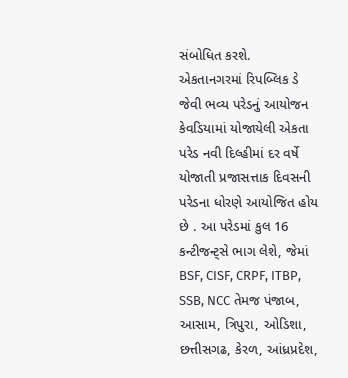સંબોધિત કરશે.
એકતાનગરમાં રિપબ્લિક ડે જેવી ભવ્ય પરેડનું આયોજન
કેવડિયામાં યોજાયેલી એકતા પરેડ નવી દિલ્હીમાં દર વર્ષે યોજાતી પ્રજાસત્તાક દિવસની પરેડના ધોરણે આયોજિત હોય છે . આ પરેડમાં કુલ 16 કન્ટીજન્ટ્સે ભાગ લેશે, જેમાં BSF, CISF, CRPF, ITBP, SSB, NCC તેમજ પંજાબ, આસામ, ત્રિપુરા, ઓડિશા, છત્તીસગઢ, કેરળ, આંધ્રપ્રદેશ,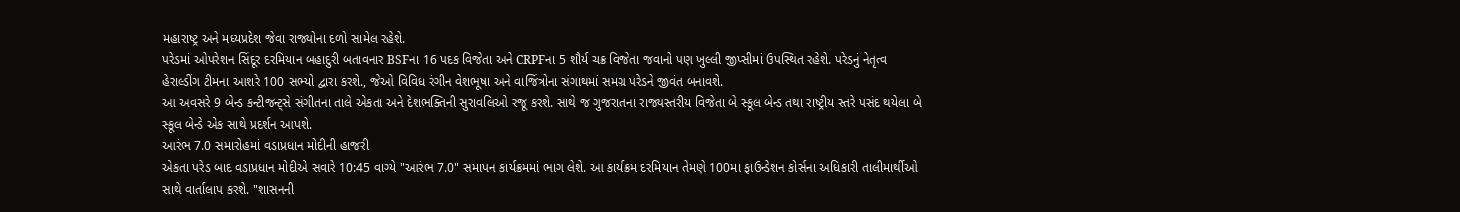મહારાષ્ટ્ર અને મધ્યપ્રદેશ જેવા રાજ્યોના દળો સામેલ રહેશે.
પરેડમાં ઓપરેશન સિંદૂર દરમિયાન બહાદુરી બતાવનાર BSFના 16 પદક વિજેતા અને CRPFના 5 શૌર્ય ચક્ર વિજેતા જવાનો પણ ખુલ્લી જીપ્સીમાં ઉપસ્થિત રહેશે. પરેડનું નેતૃત્વ હેરાલ્ડીંગ ટીમના આશરે 100 સભ્યો દ્વારા કરશે., જેઓ વિવિધ રંગીન વેશભૂષા અને વાજિંત્રોના સંગાથમાં સમગ્ર પરેડને જીવંત બનાવશે.
આ અવસરે 9 બેન્ડ કન્ટીજન્ટ્સે સંગીતના તાલે એકતા અને દેશભક્તિની સુરાવલિઓ રજૂ કરશે. સાથે જ ગુજરાતના રાજ્યસ્તરીય વિજેતા બે સ્કૂલ બેન્ડ તથા રાષ્ટ્રીય સ્તરે પસંદ થયેલા બે સ્કૂલ બેન્ડે એક સાથે પ્રદર્શન આપશે.
આરંભ 7.0 સમારોહમાં વડાપ્રધાન મોદીની હાજરી
એકતા પરેડ બાદ વડાપ્રધાન મોદીએ સવારે 10:45 વાગ્યે "આરંભ 7.0" સમાપન કાર્યક્રમમાં ભાગ લેશે. આ કાર્યક્રમ દરમિયાન તેમણે 100મા ફાઉન્ડેશન કોર્સના અધિકારી તાલીમાર્થીઓ સાથે વાર્તાલાપ કરશે. "શાસનની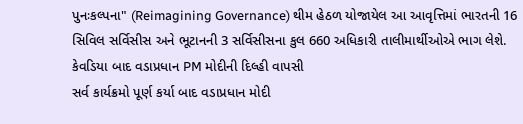પુનઃકલ્પના" (Reimagining Governance) થીમ હેઠળ યોજાયેલ આ આવૃત્તિમાં ભારતની 16 સિવિલ સર્વિસીસ અને ભૂટાનની 3 સર્વિસીસના કુલ 660 અધિકારી તાલીમાર્થીઓએ ભાગ લેશે.
કેવડિયા બાદ વડાપ્રધાન PM મોદીની દિલ્હી વાપસી
સર્વ કાર્યક્રમો પૂર્ણ કર્યા બાદ વડાપ્રધાન મોદી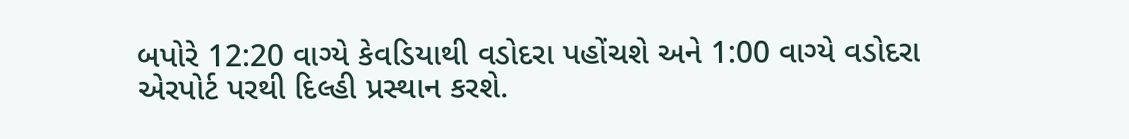બપોરે 12:20 વાગ્યે કેવડિયાથી વડોદરા પહોંચશે અને 1:00 વાગ્યે વડોદરા એરપોર્ટ પરથી દિલ્હી પ્રસ્થાન કરશે.